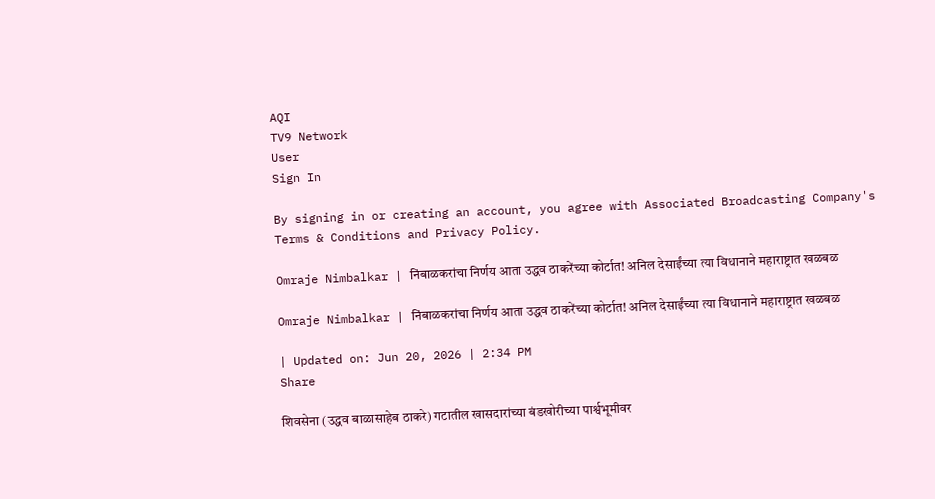AQI
TV9 Network
User
Sign In

By signing in or creating an account, you agree with Associated Broadcasting Company's Terms & Conditions and Privacy Policy.

Omraje Nimbalkar | निंबाळकरांचा निर्णय आता उद्धव ठाकरेंच्या कोर्टात! अनिल देसाईंच्या त्या विधानाने महाराष्ट्रात खळबळ

Omraje Nimbalkar | निंबाळकरांचा निर्णय आता उद्धव ठाकरेंच्या कोर्टात! अनिल देसाईंच्या त्या विधानाने महाराष्ट्रात खळबळ

| Updated on: Jun 20, 2026 | 2:34 PM
Share

शिवसेना (उद्धव बाळासाहेब ठाकरे) गटातील खासदारांच्या बंडखोरीच्या पार्श्वभूमीवर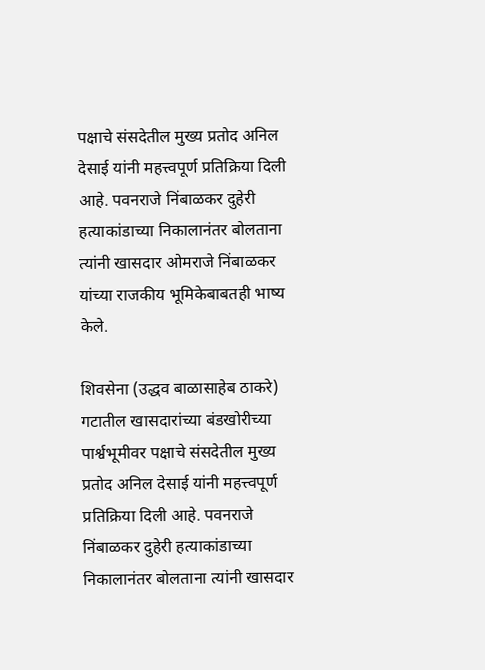पक्षाचे संसदेतील मुख्य प्रतोद अनिल देसाई यांनी महत्त्वपूर्ण प्रतिक्रिया दिली आहे. पवनराजे निंबाळकर दुहेरी हत्याकांडाच्या निकालानंतर बोलताना त्यांनी खासदार ओमराजे निंबाळकर यांच्या राजकीय भूमिकेबाबतही भाष्य केले.

शिवसेना (उद्धव बाळासाहेब ठाकरे) गटातील खासदारांच्या बंडखोरीच्या पार्श्वभूमीवर पक्षाचे संसदेतील मुख्य प्रतोद अनिल देसाई यांनी महत्त्वपूर्ण प्रतिक्रिया दिली आहे. पवनराजे निंबाळकर दुहेरी हत्याकांडाच्या निकालानंतर बोलताना त्यांनी खासदार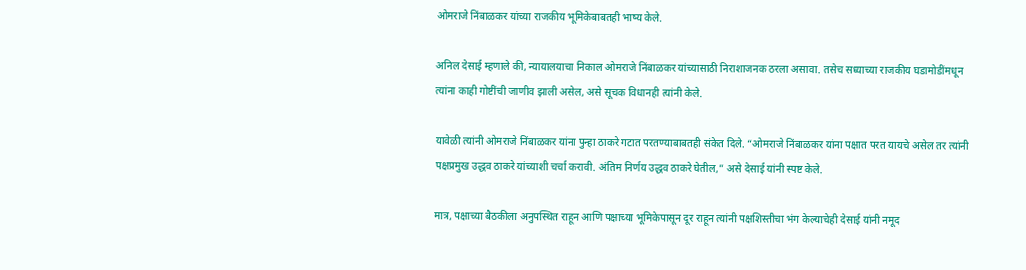ओमराजे निंबाळकर यांच्या राजकीय भूमिकेबाबतही भाष्य केले.

अनिल देसाई म्हणाले की, न्यायालयाचा निकाल ओमराजे निंबाळकर यांच्यासाठी निराशाजनक ठरला असावा. तसेच सध्याच्या राजकीय घडामोडींमधून त्यांना काही गोष्टींची जाणीव झाली असेल, असे सूचक विधानही त्यांनी केले.

यावेळी त्यांनी ओमराजे निंबाळकर यांना पुन्हा ठाकरे गटात परतण्याबाबतही संकेत दिले. “ओमराजे निंबाळकर यांना पक्षात परत यायचे असेल तर त्यांनी पक्षप्रमुख उद्धव ठाकरे यांच्याशी चर्चा करावी. अंतिम निर्णय उद्धव ठाकरे घेतील,” असे देसाई यांनी स्पष्ट केले.

मात्र, पक्षाच्या बैठकीला अनुपस्थित राहून आणि पक्षाच्या भूमिकेपासून दूर राहून त्यांनी पक्षशिस्तीचा भंग केल्याचेही देसाई यांनी नमूद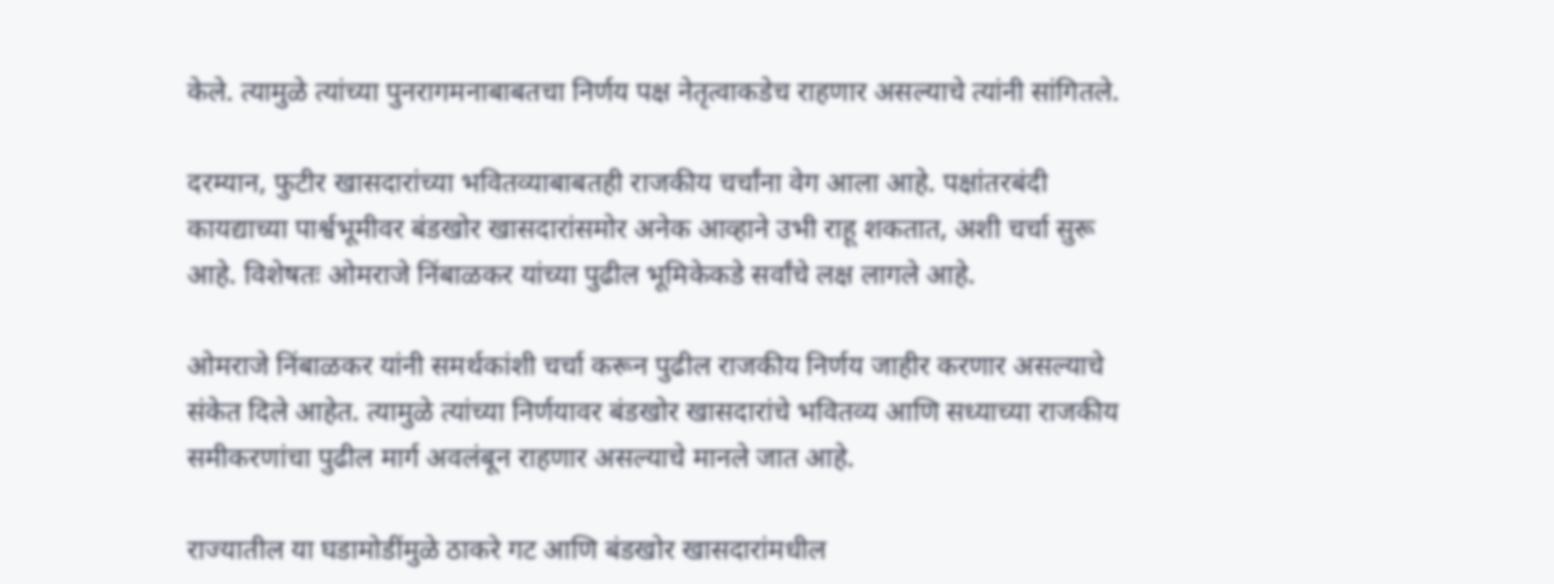केले. त्यामुळे त्यांच्या पुनरागमनाबाबतचा निर्णय पक्ष नेतृत्वाकडेच राहणार असल्याचे त्यांनी सांगितले.

दरम्यान, फुटीर खासदारांच्या भवितव्याबाबतही राजकीय चर्चांना वेग आला आहे. पक्षांतरबंदी कायद्याच्या पार्श्वभूमीवर बंडखोर खासदारांसमोर अनेक आव्हाने उभी राहू शकतात, अशी चर्चा सुरू आहे. विशेषतः ओमराजे निंबाळकर यांच्या पुढील भूमिकेकडे सर्वांचे लक्ष लागले आहे.

ओमराजे निंबाळकर यांनी समर्थकांशी चर्चा करून पुढील राजकीय निर्णय जाहीर करणार असल्याचे संकेत दिले आहेत. त्यामुळे त्यांच्या निर्णयावर बंडखोर खासदारांचे भवितव्य आणि सध्याच्या राजकीय समीकरणांचा पुढील मार्ग अवलंबून राहणार असल्याचे मानले जात आहे.

राज्यातील या घडामोडींमुळे ठाकरे गट आणि बंडखोर खासदारांमधील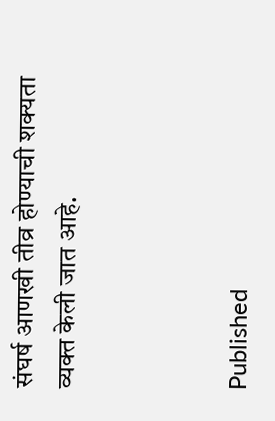संघर्ष आणखी तीव्र होण्याची शक्यता व्यक्त केली जात आहे.



Published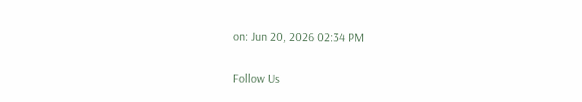on: Jun 20, 2026 02:34 PM

Follow Us